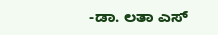-ಡಾ. ಲತಾ ಎಸ್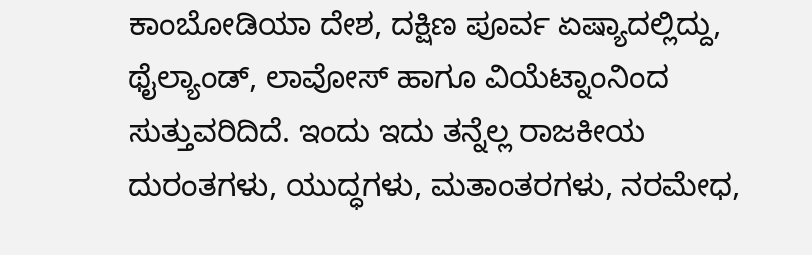ಕಾಂಬೋಡಿಯಾ ದೇಶ, ದಕ್ಷಿಣ ಪೂರ್ವ ಏಷ್ಯಾದಲ್ಲಿದ್ದು, ಥೈಲ್ಯಾಂಡ್, ಲಾವೋಸ್ ಹಾಗೂ ವಿಯೆಟ್ನಾಂನಿಂದ ಸುತ್ತುವರಿದಿದೆ. ಇಂದು ಇದು ತನ್ನೆಲ್ಲ ರಾಜಕೀಯ ದುರಂತಗಳು, ಯುದ್ಧಗಳು, ಮತಾಂತರಗಳು, ನರಮೇಧ,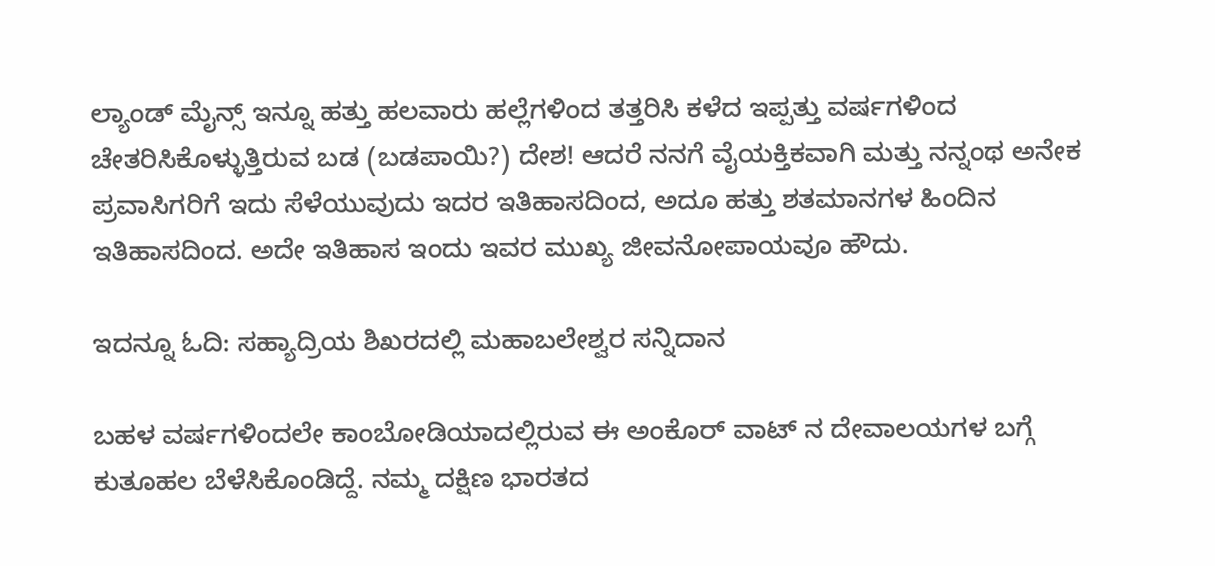ಲ್ಯಾಂಡ್ ಮೈನ್ಸ್ ಇನ್ನೂ ಹತ್ತು ಹಲವಾರು ಹಲ್ಲೆಗಳಿಂದ ತತ್ತರಿಸಿ ಕಳೆದ ಇಪ್ಪತ್ತು ವರ್ಷಗಳಿಂದ ಚೇತರಿಸಿಕೊಳ್ಳುತ್ತಿರುವ ಬಡ (ಬಡಪಾಯಿ?) ದೇಶ! ಆದರೆ ನನಗೆ ವೈಯಕ್ತಿಕವಾಗಿ ಮತ್ತು ನನ್ನಂಥ ಅನೇಕ ಪ್ರವಾಸಿಗರಿಗೆ ಇದು ಸೆಳೆಯುವುದು ಇದರ ಇತಿಹಾಸದಿಂದ, ಅದೂ ಹತ್ತು ಶತಮಾನಗಳ ಹಿಂದಿನ ಇತಿಹಾಸದಿಂದ. ಅದೇ ಇತಿಹಾಸ ಇಂದು ಇವರ ಮುಖ್ಯ ಜೀವನೋಪಾಯವೂ ಹೌದು.

ಇದನ್ನೂ ಓದಿ: ಸಹ್ಯಾದ್ರಿಯ ಶಿಖರದಲ್ಲಿ ಮಹಾಬಲೇಶ್ವರ ಸನ್ನಿದಾನ

ಬಹಳ ವರ್ಷಗಳಿಂದಲೇ ಕಾಂಬೋಡಿಯಾದಲ್ಲಿರುವ ಈ ಅಂಕೊರ್ ವಾಟ್ ನ ದೇವಾಲಯಗಳ ಬಗ್ಗೆ ಕುತೂಹಲ ಬೆಳೆಸಿಕೊಂಡಿದ್ದೆ. ನಮ್ಮ ದಕ್ಷಿಣ ಭಾರತದ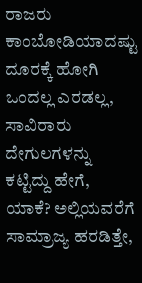ರಾಜರು ಕಾಂಬೋಡಿಯಾದಷ್ಟು ದೂರಕ್ಕೆ ಹೋಗಿ ಒಂದಲ್ಲ ಎರಡಲ್ಲ, ಸಾವಿರಾರು ದೇಗುಲಗಳನ್ನು ಕಟ್ಟಿದ್ದು ಹೇಗೆ, ಯಾಕೆ? ಅಲ್ಲಿಯವರೆಗೆ ಸಾಮ್ರಾಜ್ಯ ಹರಡಿತ್ತೇ,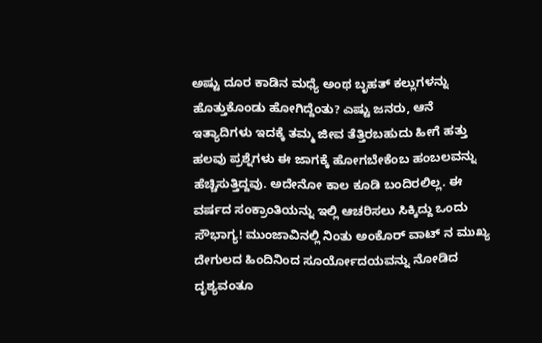ಅಷ್ಟು ದೂರ ಕಾಡಿನ ಮಧ್ಯೆ ಅಂಥ ಬೃಹತ್ ಕಲ್ಲುಗಳನ್ನು ಹೊತ್ತುಕೊಂಡು ಹೋಗಿದ್ದೆಂತು? ಎಷ್ಟು ಜನರು, ಆನೆ ಇತ್ಯಾದಿಗಳು ಇದಕ್ಕೆ ತಮ್ಮ ಜೀವ ತೆತ್ತಿರಬಹುದು ಹೀಗೆ ಹತ್ತು ಹಲವು ಪ್ರಶ್ನೆಗಳು ಈ ಜಾಗಕ್ಕೆ ಹೋಗಬೇಕೆಂಬ ಹಂಬಲವನ್ನು ಹೆಚ್ಚಿಸುತ್ತಿದ್ದವು. ಅದೇನೋ ಕಾಲ ಕೂಡಿ ಬಂದಿರಲಿಲ್ಲ. ಈ ವರ್ಷದ ಸಂಕ್ರಾಂತಿಯನ್ನು ಇಲ್ಲಿ ಆಚರಿಸಲು ಸಿಕ್ಕಿದ್ದು ಒಂದು ಸೌಭಾಗ್ಯ! ಮುಂಜಾವಿನಲ್ಲಿ ನಿಂತು ಅಂಕೊರ್ ವಾಟ್ ನ ಮುಖ್ಯ ದೇಗುಲದ ಹಿಂದಿನಿಂದ ಸೂರ್ಯೋದಯವನ್ನು ನೋಡಿದ ದೃಶ್ಯವಂತೂ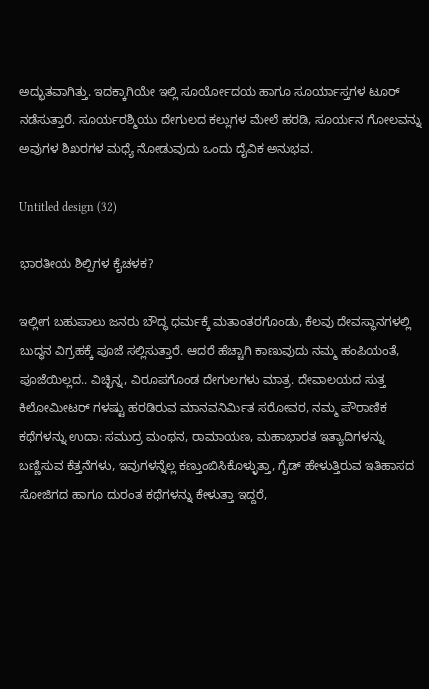ಅದ್ಭುತವಾಗಿತ್ತು. ಇದಕ್ಕಾಗಿಯೇ ಇಲ್ಲಿ ಸೂರ್ಯೋದಯ ಹಾಗೂ ಸೂರ್ಯಾಸ್ತಗಳ ಟೂರ್ ನಡೆಸುತ್ತಾರೆ. ಸೂರ್ಯರಶ್ಮಿಯು ದೇಗುಲದ ಕಲ್ಲುಗಳ ಮೇಲೆ ಹರಡಿ, ಸೂರ್ಯನ ಗೋಲವನ್ನು ಅವುಗಳ ಶಿಖರಗಳ ಮಧ್ಯೆ ನೋಡುವುದು ಒಂದು ದೈವಿಕ ಅನುಭವ.

Untitled design (32)

ಭಾರತೀಯ ಶಿಲ್ಪಿಗಳ ಕೈಚಳಕ?

ಇಲ್ಲೀಗ ಬಹುಪಾಲು ಜನರು ಬೌದ್ಧ ಧರ್ಮಕ್ಕೆ ಮತಾಂತರಗೊಂಡು, ಕೆಲವು ದೇವಸ್ಥಾನಗಳಲ್ಲಿ ಬುದ್ಧನ ವಿಗ್ರಹಕ್ಕೆ ಪೂಜೆ ಸಲ್ಲಿಸುತ್ತಾರೆ. ಆದರೆ ಹೆಚ್ಚಾಗಿ ಕಾಣುವುದು ನಮ್ಮ ಹಂಪಿಯಂತೆ, ಪೂಜೆಯಿಲ್ಲದ.. ವಿಚ್ಛಿನ್ನ, ವಿರೂಪಗೊಂಡ ದೇಗುಲಗಳು ಮಾತ್ರ. ದೇವಾಲಯದ ಸುತ್ತ ಕಿಲೋಮೀಟರ್ ಗಳಷ್ಟು ಹರಡಿರುವ ಮಾನವನಿರ್ಮಿತ ಸರೋವರ, ನಮ್ಮ ಪೌರಾಣಿಕ ಕಥೆಗಳನ್ನು ಉದಾ: ಸಮುದ್ರ ಮಂಥನ, ರಾಮಾಯಣ, ಮಹಾಭಾರತ ಇತ್ಯಾದಿಗಳನ್ನು ಬಣ್ಣಿಸುವ ಕೆತ್ತನೆಗಳು, ಇವುಗಳನ್ನೆಲ್ಲ ಕಣ್ತುಂಬಿಸಿಕೊಳ್ಳುತ್ತಾ, ಗೈಡ್ ಹೇಳುತ್ತಿರುವ ಇತಿಹಾಸದ ಸೋಜಿಗದ ಹಾಗೂ ದುರಂತ ಕಥೆಗಳನ್ನು ಕೇಳುತ್ತಾ ಇದ್ದರೆ,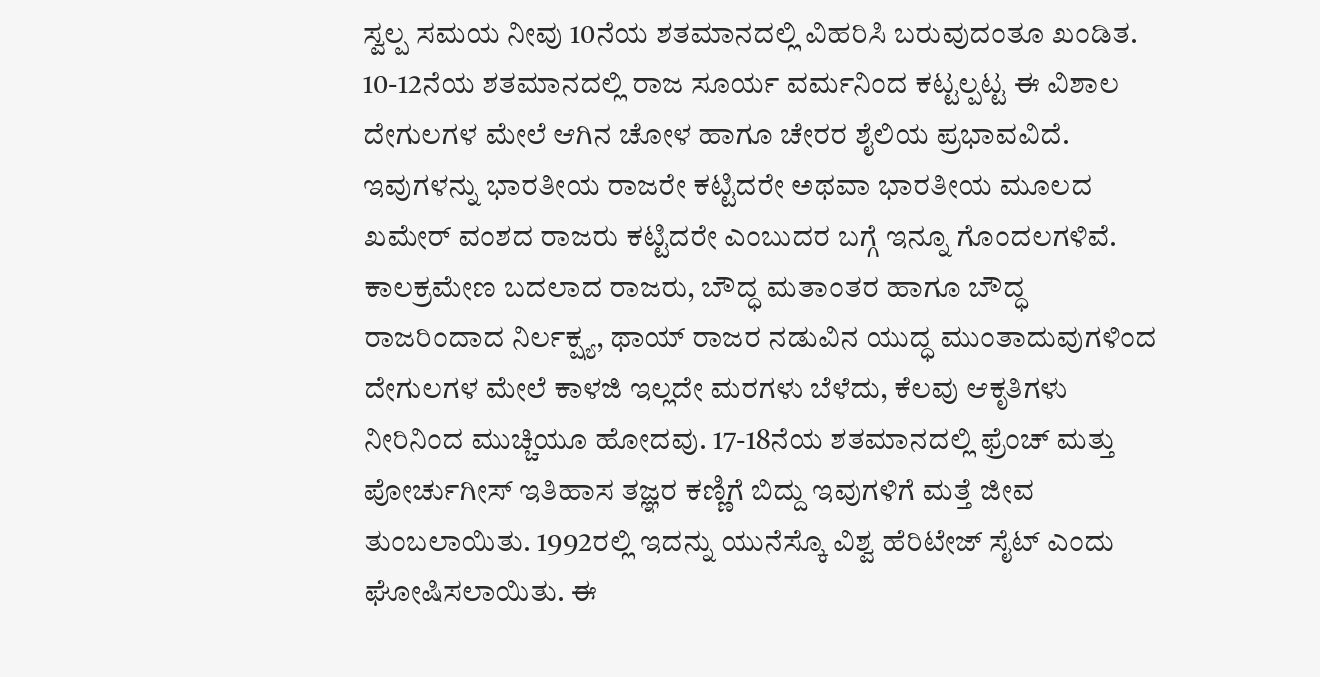ಸ್ವಲ್ಪ ಸಮಯ ನೀವು 10ನೆಯ ಶತಮಾನದಲ್ಲಿ ವಿಹರಿಸಿ ಬರುವುದಂತೂ ಖಂಡಿತ. 10-12ನೆಯ ಶತಮಾನದಲ್ಲಿ ರಾಜ ಸೂರ್ಯ ವರ್ಮನಿಂದ ಕಟ್ಟಲ್ಪಟ್ಟ ಈ ವಿಶಾಲ ದೇಗುಲಗಳ ಮೇಲೆ ಆಗಿನ ಚೋಳ ಹಾಗೂ ಚೇರರ ಶೈಲಿಯ ಪ್ರಭಾವವಿದೆ. ಇವುಗಳನ್ನು ಭಾರತೀಯ ರಾಜರೇ ಕಟ್ಟಿದರೇ ಅಥವಾ ಭಾರತೀಯ ಮೂಲದ ಖಮೇರ್ ವಂಶದ ರಾಜರು ಕಟ್ಟಿದರೇ ಎಂಬುದರ ಬಗ್ಗೆ ಇನ್ನೂ ಗೊಂದಲಗಳಿವೆ. ಕಾಲಕ್ರಮೇಣ ಬದಲಾದ ರಾಜರು, ಬೌದ್ಧ ಮತಾಂತರ ಹಾಗೂ ಬೌದ್ಧ ರಾಜರಿಂದಾದ ನಿರ್ಲಕ್ಷ್ಯ, ಥಾಯ್ ರಾಜರ ನಡುವಿನ ಯುದ್ಧ ಮುಂತಾದುವುಗಳಿಂದ ದೇಗುಲಗಳ ಮೇಲೆ ಕಾಳಜಿ ಇಲ್ಲದೇ ಮರಗಳು ಬೆಳೆದು, ಕೆಲವು ಆಕೃತಿಗಳು ನೀರಿನಿಂದ ಮುಚ್ಚಿಯೂ ಹೋದವು. 17-18ನೆಯ ಶತಮಾನದಲ್ಲಿ ಫ್ರೆಂಚ್ ಮತ್ತು ಪೋರ್ಚುಗೀಸ್ ಇತಿಹಾಸ ತಜ್ಞರ ಕಣ್ಣಿಗೆ ಬಿದ್ದು ಇವುಗಳಿಗೆ ಮತ್ತೆ ಜೀವ ತುಂಬಲಾಯಿತು. 1992ರಲ್ಲಿ ಇದನ್ನು ಯುನೆಸ್ಕೊ ವಿಶ್ವ ಹೆರಿಟೇಜ್ ಸೈಟ್ ಎಂದು ಘೋಷಿಸಲಾಯಿತು. ಈ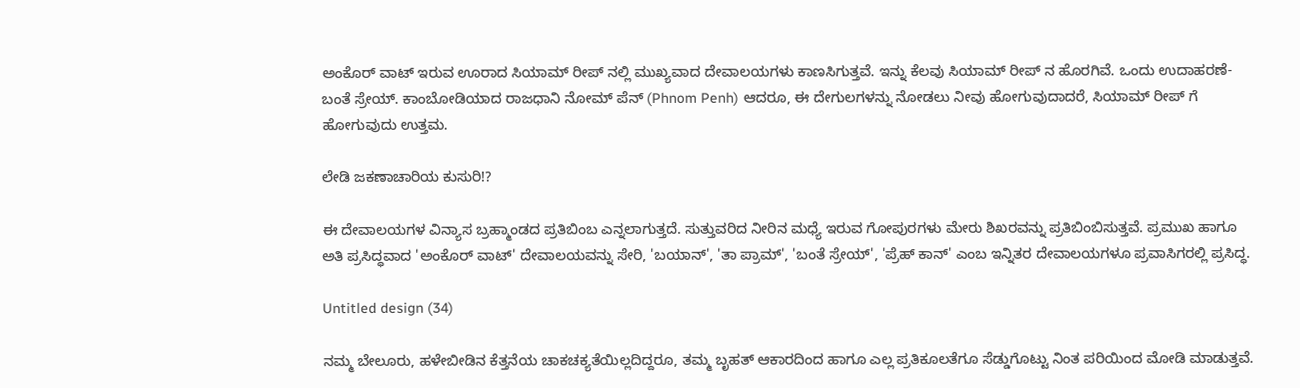ಅಂಕೊರ್ ವಾಟ್ ಇರುವ ಊರಾದ ಸಿಯಾಮ್ ರೀಪ್ ನಲ್ಲಿ ಮುಖ್ಯವಾದ ದೇವಾಲಯಗಳು ಕಾಣಸಿಗುತ್ತವೆ. ಇನ್ನು ಕೆಲವು ಸಿಯಾಮ್ ರೀಪ್ ನ ಹೊರಗಿವೆ. ಒಂದು ಉದಾಹರಣೆ- ಬಂತೆ ಸ್ರೇಯ್. ಕಾಂಬೋಡಿಯಾದ ರಾಜಧಾನಿ ನೋಮ್ ಪೆನ್ (Phnom Penh) ಆದರೂ, ಈ ದೇಗುಲಗಳನ್ನು ನೋಡಲು ನೀವು ಹೋಗುವುದಾದರೆ, ಸಿಯಾಮ್ ರೀಪ್ ಗೆ ಹೋಗುವುದು ಉತ್ತಮ.

ಲೇಡಿ ಜಕಣಾಚಾರಿಯ ಕುಸುರಿ!?

ಈ ದೇವಾಲಯಗಳ ವಿನ್ಯಾಸ ಬ್ರಹ್ಮಾಂಡದ ಪ್ರತಿಬಿಂಬ ಎನ್ನಲಾಗುತ್ತದೆ. ಸುತ್ತುವರಿದ ನೀರಿನ ಮಧ್ಯೆ ಇರುವ ಗೋಪುರಗಳು ಮೇರು ಶಿಖರವನ್ನು ಪ್ರತಿಬಿಂಬಿಸುತ್ತವೆ. ಪ್ರಮುಖ ಹಾಗೂ ಅತಿ ಪ್ರಸಿದ್ಧವಾದ 'ಅಂಕೊರ್ ವಾಟ್' ದೇವಾಲಯವನ್ನು ಸೇರಿ, 'ಬಯಾನ್', 'ತಾ ಪ್ರಾಮ್', 'ಬಂತೆ ಸ್ರೇಯ್', 'ಪ್ರೆಹ್ ಕಾನ್' ಎಂಬ ಇನ್ನಿತರ ದೇವಾಲಯಗಳೂ ಪ್ರವಾಸಿಗರಲ್ಲಿ ಪ್ರಸಿದ್ಧ.

Untitled design (34)

ನಮ್ಮ ಬೇಲೂರು, ಹಳೇಬೀಡಿನ ಕೆತ್ತನೆಯ ಚಾಕಚಕ್ಯತೆಯಿಲ್ಲದಿದ್ದರೂ, ತಮ್ಮ ಬೃಹತ್ ಆಕಾರದಿಂದ ಹಾಗೂ ಎಲ್ಲ ಪ್ರತಿಕೂಲತೆಗೂ ಸೆಡ್ಡುಗೊಟ್ಟು ನಿಂತ ಪರಿಯಿಂದ ಮೋಡಿ ಮಾಡುತ್ತವೆ.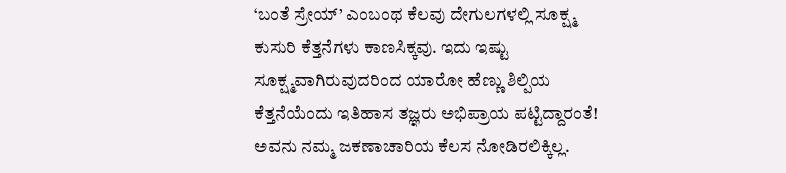‘ಬಂತೆ ಸ್ರೇಯ್’ ಎಂಬಂಥ ಕೆಲವು ದೇಗುಲಗಳಲ್ಲಿ ಸೂಕ್ಷ್ಮ ಕುಸುರಿ ಕೆತ್ತನೆಗಳು ಕಾಣಸಿಕ್ಕವು. ಇದು ಇಷ್ಟು ಸೂಕ್ಷ್ಮವಾಗಿರುವುದರಿಂದ ಯಾರೋ ಹೆಣ್ಣು ಶಿಲ್ಪಿಯ ಕೆತ್ತನೆಯೆಂದು ಇತಿಹಾಸ ತಜ್ಞರು ಅಭಿಪ್ರಾಯ ಪಟ್ಟಿದ್ದಾರಂತೆ! ಅವನು ನಮ್ಮ ಜಕಣಾಚಾರಿಯ ಕೆಲಸ ನೋಡಿರಲಿಕ್ಕಿಲ್ಲ.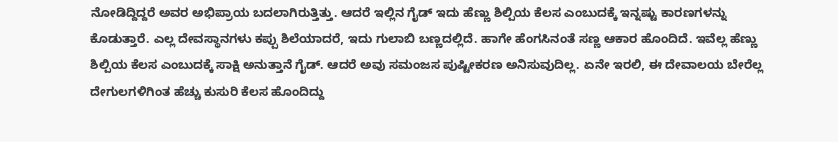ನೋಡಿದ್ದಿದ್ದರೆ ಅವರ ಅಭಿಪ್ರಾಯ ಬದಲಾಗಿರುತ್ತಿತ್ತು. ಆದರೆ ಇಲ್ಲಿನ ಗೈಡ್ ಇದು ಹೆಣ್ಣು ಶಿಲ್ಪಿಯ ಕೆಲಸ ಎಂಬುದಕ್ಕೆ ಇನ್ನಷ್ಟು ಕಾರಣಗಳನ್ನು ಕೊಡುತ್ತಾರೆ. ಎಲ್ಲ ದೇವಸ್ಥಾನಗಳು ಕಪ್ಪು ಶಿಲೆಯಾದರೆ, ಇದು ಗುಲಾಬಿ ಬಣ್ಣದಲ್ಲಿದೆ. ಹಾಗೇ ಹೆಂಗಸಿನಂತೆ ಸಣ್ಣ ಆಕಾರ ಹೊಂದಿದೆ. ಇವೆಲ್ಲ ಹೆಣ್ಣು ಶಿಲ್ಪಿಯ ಕೆಲಸ ಎಂಬುದಕ್ಕೆ ಸಾಕ್ಷಿ ಅನುತ್ತಾನೆ ಗೈಡ್. ಆದರೆ ಅವು ಸಮಂಜಸ ಪುಷ್ಟೀಕರಣ ಅನಿಸುವುದಿಲ್ಲ. ಏನೇ ಇರಲಿ, ಈ ದೇವಾಲಯ ಬೇರೆಲ್ಲ ದೇಗುಲಗಳಿಗಿಂತ ಹೆಚ್ಚು ಕುಸುರಿ ಕೆಲಸ ಹೊಂದಿದ್ದು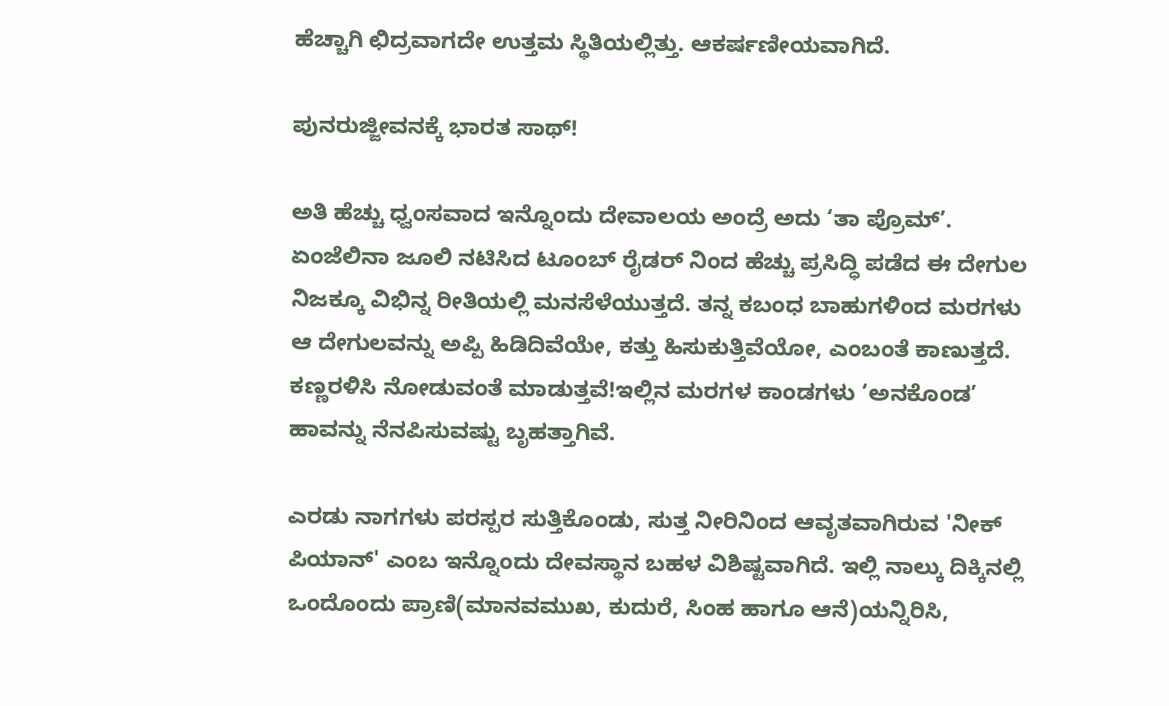ಹೆಚ್ಚಾಗಿ ಛಿದ್ರವಾಗದೇ ಉತ್ತಮ ಸ್ಥಿತಿಯಲ್ಲಿತ್ತು. ಆಕರ್ಷಣೀಯವಾಗಿದೆ.

ಪುನರುಜ್ಜೀವನಕ್ಕೆ ಭಾರತ ಸಾಥ್!

ಅತಿ ಹೆಚ್ಚು ಧ್ವಂಸವಾದ ಇನ್ನೊಂದು ದೇವಾಲಯ ಅಂದ್ರೆ ಅದು ‘ತಾ ಪ್ರೊಮ್’. ಏಂಜೆಲಿನಾ ಜೂಲಿ ನಟಿಸಿದ ಟೂಂಬ್ ರೈಡರ್ ನಿಂದ ಹೆಚ್ಚು ಪ್ರಸಿದ್ಧಿ ಪಡೆದ ಈ ದೇಗುಲ ನಿಜಕ್ಕೂ ವಿಭಿನ್ನ ರೀತಿಯಲ್ಲಿ ಮನಸೆಳೆಯುತ್ತದೆ. ತನ್ನ ಕಬಂಧ ಬಾಹುಗಳಿಂದ ಮರಗಳು ಆ ದೇಗುಲವನ್ನು ಅಪ್ಪಿ ಹಿಡಿದಿವೆಯೇ, ಕತ್ತು ಹಿಸುಕುತ್ತಿವೆಯೋ, ಎಂಬಂತೆ ಕಾಣುತ್ತದೆ. ಕಣ್ಣರಳಿಸಿ ನೋಡುವಂತೆ ಮಾಡುತ್ತವೆ!ಇಲ್ಲಿನ ಮರಗಳ ಕಾಂಡಗಳು ‘ಅನಕೊಂಡ’ ಹಾವನ್ನು ನೆನಪಿಸುವಷ್ಟು ಬೃಹತ್ತಾಗಿವೆ.

ಎರಡು ನಾಗಗಳು ಪರಸ್ಪರ ಸುತ್ತಿಕೊಂಡು, ಸುತ್ತ ನೀರಿನಿಂದ ಆವೃತವಾಗಿರುವ 'ನೀಕ್ ಪಿಯಾನ್' ಎಂಬ ಇನ್ನೊಂದು ದೇವಸ್ಥಾನ ಬಹಳ ವಿಶಿಷ್ಟವಾಗಿದೆ. ಇಲ್ಲಿ ನಾಲ್ಕು ದಿಕ್ಕಿನಲ್ಲಿ ಒಂದೊಂದು ಪ್ರಾಣಿ(ಮಾನವಮುಖ, ಕುದುರೆ, ಸಿಂಹ ಹಾಗೂ ಆನೆ)ಯನ್ನಿರಿಸಿ,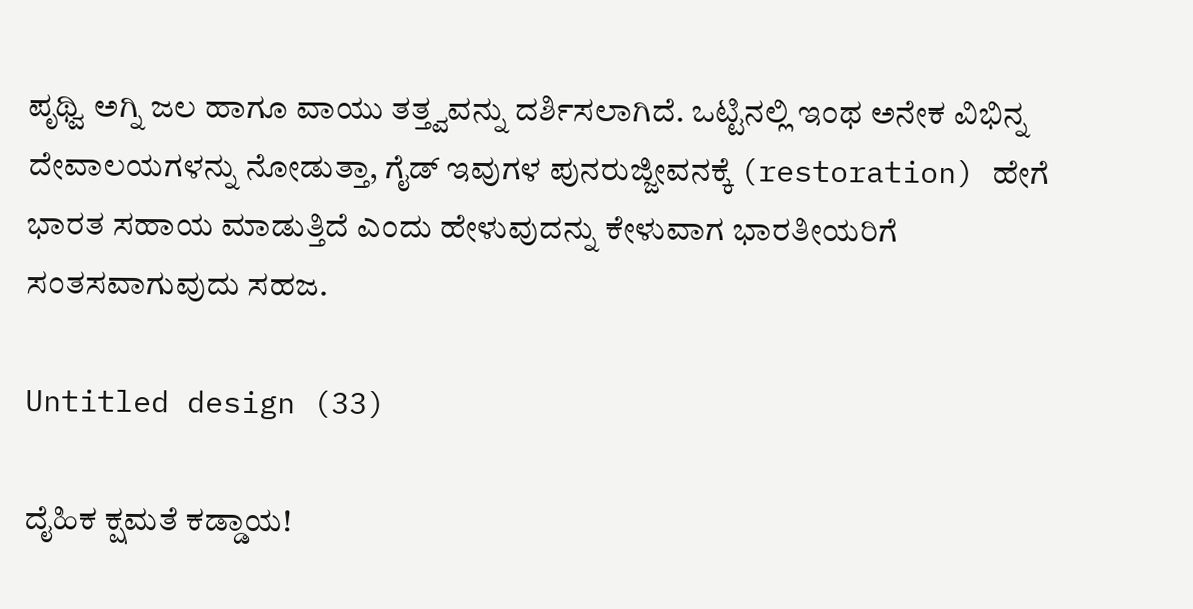ಪೃಥ್ವಿ ಅಗ್ನಿ ಜಲ ಹಾಗೂ ವಾಯು ತತ್ತ್ವವನ್ನು ದರ್ಶಿಸಲಾಗಿದೆ. ಒಟ್ಟಿನಲ್ಲಿ ಇಂಥ ಅನೇಕ ವಿಭಿನ್ನ ದೇವಾಲಯಗಳನ್ನು ನೋಡುತ್ತಾ, ಗೈಡ್ ಇವುಗಳ ಪುನರುಜ್ಜೀವನಕ್ಕೆ (restoration) ಹೇಗೆ ಭಾರತ ಸಹಾಯ ಮಾಡುತ್ತಿದೆ ಎಂದು ಹೇಳುವುದನ್ನು ಕೇಳುವಾಗ ಭಾರತೀಯರಿಗೆ ಸಂತಸವಾಗುವುದು ಸಹಜ.

Untitled design (33)

ದೈಹಿಕ ಕ್ಷಮತೆ ಕಡ್ಡಾಯ!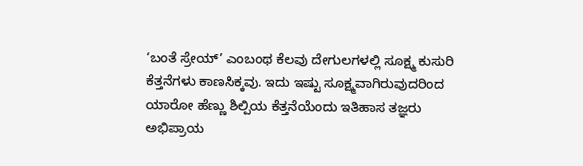‘ಬಂತೆ ಸ್ರೇಯ್’ ಎಂಬಂಥ ಕೆಲವು ದೇಗುಲಗಳಲ್ಲಿ ಸೂಕ್ಷ್ಮ ಕುಸುರಿ ಕೆತ್ತನೆಗಳು ಕಾಣಸಿಕ್ಕವು. ಇದು ಇಷ್ಟು ಸೂಕ್ಷ್ಮವಾಗಿರುವುದರಿಂದ ಯಾರೋ ಹೆಣ್ಣು ಶಿಲ್ಪಿಯ ಕೆತ್ತನೆಯೆಂದು ಇತಿಹಾಸ ತಜ್ಞರು ಅಭಿಪ್ರಾಯ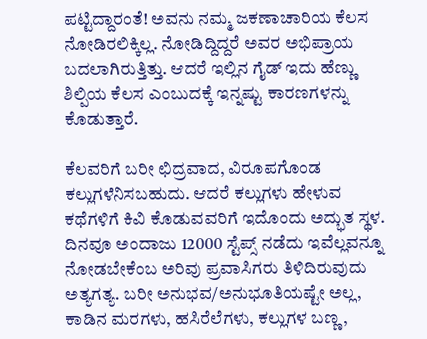ಪಟ್ಟಿದ್ದಾರಂತೆ! ಅವನು ನಮ್ಮ ಜಕಣಾಚಾರಿಯ ಕೆಲಸ ನೋಡಿರಲಿಕ್ಕಿಲ್ಲ. ನೋಡಿದ್ದಿದ್ದರೆ ಅವರ ಅಭಿಪ್ರಾಯ ಬದಲಾಗಿರುತ್ತಿತ್ತು. ಆದರೆ ಇಲ್ಲಿನ ಗೈಡ್ ಇದು ಹೆಣ್ಣು ಶಿಲ್ಪಿಯ ಕೆಲಸ ಎಂಬುದಕ್ಕೆ ಇನ್ನಷ್ಟು ಕಾರಣಗಳನ್ನು ಕೊಡುತ್ತಾರೆ.

ಕೆಲವರಿಗೆ ಬರೀ ಛಿದ್ರವಾದ, ವಿರೂಪಗೊಂಡ ಕಲ್ಲುಗಳೆನಿಸಬಹುದು. ಆದರೆ ಕಲ್ಲುಗಳು ಹೇಳುವ ಕಥೆಗಳಿಗೆ ಕಿವಿ ಕೊಡುವವರಿಗೆ ಇದೊಂದು ಅದ್ಭುತ ಸ್ಥಳ. ದಿನವೂ ಅಂದಾಜು 12000 ಸ್ಟೆಪ್ಸ್ ನಡೆದು ಇವೆಲ್ಲವನ್ನೂ ನೋಡಬೇಕೆಂಬ ಅರಿವು ಪ್ರವಾಸಿಗರು ತಿಳಿದಿರುವುದು ಅತ್ಯಗತ್ಯ. ಬರೀ ಅನುಭವ/ಅನುಭೂತಿಯಷ್ಟೇ ಅಲ್ಲ, ಕಾಡಿನ ಮರಗಳು, ಹಸಿರೆಲೆಗಳು, ಕಲ್ಲುಗಳ ಬಣ್ಣ,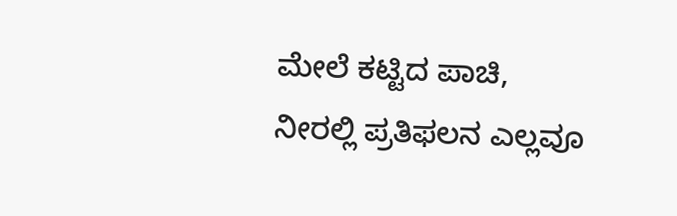ಮೇಲೆ ಕಟ್ಟಿದ ಪಾಚಿ, ನೀರಲ್ಲಿ ಪ್ರತಿಫಲನ ಎಲ್ಲವೂ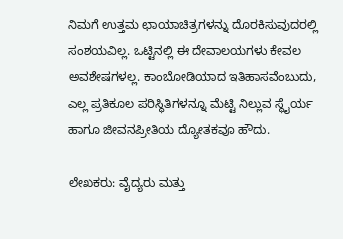ನಿಮಗೆ ಉತ್ತಮ ಛಾಯಾಚಿತ್ರಗಳನ್ನು ದೊರಕಿಸುವುದರಲ್ಲಿ ಸಂಶಯವಿಲ್ಲ. ಒಟ್ಟಿನಲ್ಲಿ ಈ ದೇವಾಲಯಗಳು ಕೇವಲ ಅವಶೇಷಗಳಲ್ಲ. ಕಾಂಬೋಡಿಯಾದ ಇತಿಹಾಸವೆಂಬುದು, ಎಲ್ಲ ಪ್ರತಿಕೂಲ ಪರಿಸ್ಥಿತಿಗಳನ್ನೂ ಮೆಟ್ಟಿ ನಿಲ್ಲುವ ಸ್ಥೈರ್ಯ ಹಾಗೂ ಜೀವನಪ್ರೀತಿಯ ದ್ಯೋತಕವೂ ಹೌದು.

ಲೇಖಕರು: ವೈದ್ಯರು ಮತ್ತು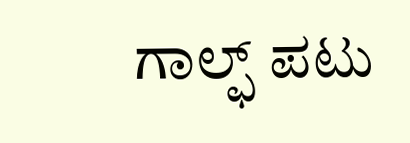ಗಾಲ್ಫ್ ಪಟು